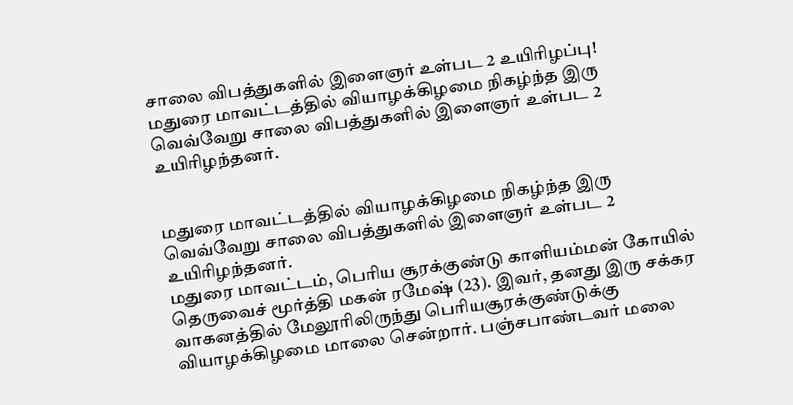சாலை விபத்துகளில் இளைஞர் உள்பட 2 உயிரிழப்பு!
மதுரை மாவட்டத்தில் வியாழக்கிழமை நிகழ்ந்த இரு வெவ்வேறு சாலை விபத்துகளில் இளைஞர் உள்பட 2 உயிரிழந்தனர்.


மதுரை மாவட்டத்தில் வியாழக்கிழமை நிகழ்ந்த இரு வெவ்வேறு சாலை விபத்துகளில் இளைஞர் உள்பட 2 உயிரிழந்தனர்.
மதுரை மாவட்டம், பெரிய சூரக்குண்டு காளியம்மன் கோயில் தெருவைச் மூர்த்தி மகன் ரமேஷ் (23). இவர், தனது இரு சக்கர வாகனத்தில் மேலூரிலிருந்து பெரியசூரக்குண்டுக்கு வியாழக்கிழமை மாலை சென்றார். பஞ்சபாண்டவர் மலை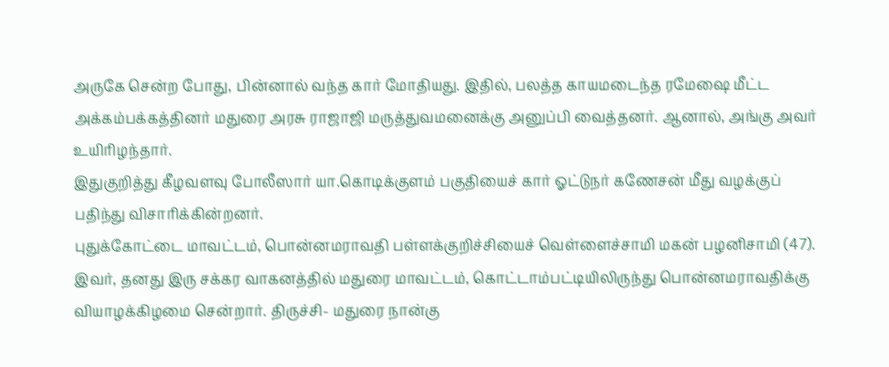அருகே சென்ற போது, பின்னால் வந்த கார் மோதியது. இதில், பலத்த காயமடைந்த ரமேஷை மீட்ட அக்கம்பக்கத்தினர் மதுரை அரசு ராஜாஜி மருத்துவமனைக்கு அனுப்பி வைத்தனர். ஆனால், அங்கு அவர் உயிரிழந்தார்.
இதுகுறித்து கீழவளவு போலீஸார் யா.கொடிக்குளம் பகுதியைச் கார் ஓட்டுநர் கணேசன் மீது வழக்குப் பதிந்து விசாரிக்கின்றனர்.
புதுக்கோட்டை மாவட்டம், பொன்னமராவதி பள்ளக்குறிச்சியைச் வெள்ளைச்சாமி மகன் பழனிசாமி (47). இவர், தனது இரு சக்கர வாகனத்தில் மதுரை மாவட்டம், கொட்டாம்பட்டியிலிருந்து பொன்னமராவதிக்கு வியாழக்கிழமை சென்றார். திருச்சி- மதுரை நான்கு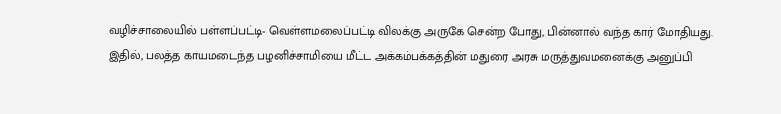வழிச்சாலையில் பள்ளப்பட்டி- வெள்ளமலைப்பட்டி விலக்கு அருகே சென்ற போது, பின்னால் வந்த கார் மோதியது.
இதில், பலத்த காயமடைந்த பழனிச்சாமியை மீட்ட அக்கம்பக்கத்தின் மதுரை அரசு மருத்துவமனைக்கு அனுப்பி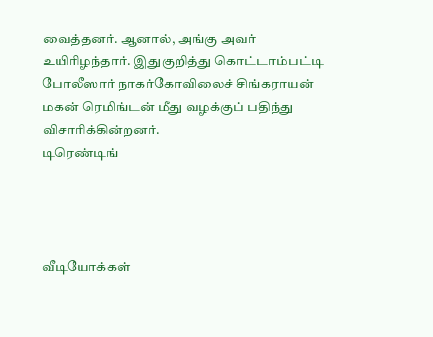வைத்தனர். ஆனால், அங்கு அவர் உயிரிழந்தார். இதுகுறித்து கொட்டாம்பட்டி போலீஸார் நாகர்கோவிலைச் சிங்கராயன் மகன் ரெமிங்டன் மீது வழக்குப் பதிந்து விசாரிக்கின்றனர்.
டிரெண்டிங்




வீடியோக்கள்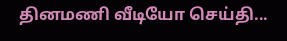தினமணி வீடியோ செய்தி...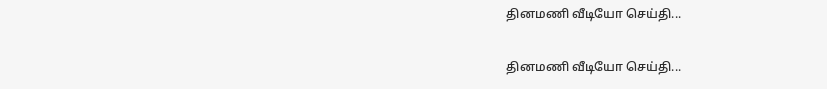தினமணி வீடியோ செய்தி...

தினமணி வீடியோ செய்தி...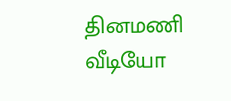தினமணி வீடியோ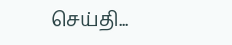செய்தி...